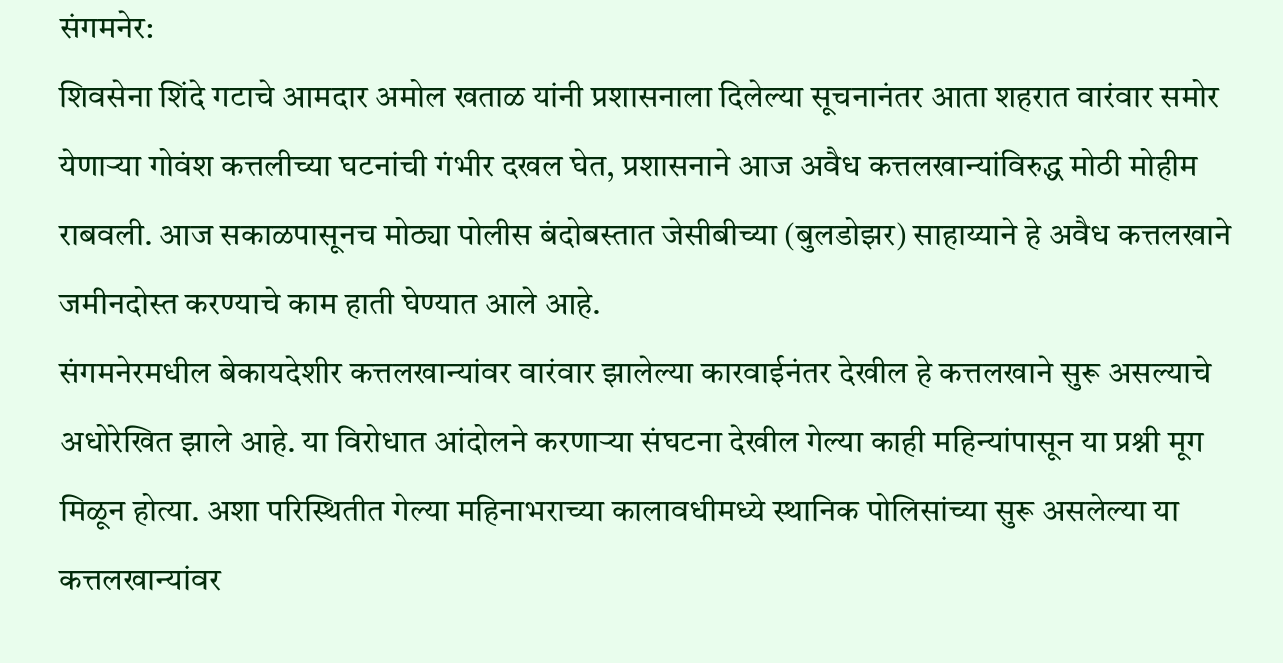संगमनेर:
शिवसेना शिंदे गटाचे आमदार अमोल खताळ यांनी प्रशासनाला दिलेल्या सूचनानंतर आता शहरात वारंवार समोर येणाऱ्या गोवंश कत्तलीच्या घटनांची गंभीर दखल घेत, प्रशासनाने आज अवैध कत्तलखान्यांविरुद्ध मोठी मोहीम राबवली. आज सकाळपासूनच मोठ्या पोलीस बंदोबस्तात जेसीबीच्या (बुलडोझर) साहाय्याने हे अवैध कत्तलखाने जमीनदोस्त करण्याचे काम हाती घेण्यात आले आहे.
संगमनेरमधील बेकायदेशीर कत्तलखान्यांवर वारंवार झालेल्या कारवाईनंतर देखील हे कत्तलखाने सुरू असल्याचे अधोरेखित झाले आहे. या विरोधात आंदोलने करणाऱ्या संघटना देखील गेल्या काही महिन्यांपासून या प्रश्नी मूग मिळून होत्या. अशा परिस्थितीत गेल्या महिनाभराच्या कालावधीमध्ये स्थानिक पोलिसांच्या सुरू असलेल्या या कत्तलखान्यांवर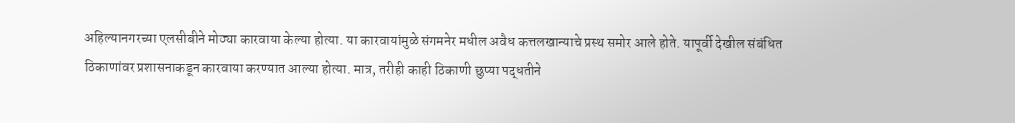अहिल्यानगरच्या एलसीबीने मोठ्या कारवाया केल्या होत्या. या कारवायांमुळे संगमनेर मधील अवैध कत्तलखान्याचे प्रस्थ समोर आले होते. यापूर्वी देखील संबंधित ठिकाणांवर प्रशासनाकडून कारवाया करण्यात आल्या होत्या. मात्र, तरीही काही ठिकाणी छुप्या पद्धतीने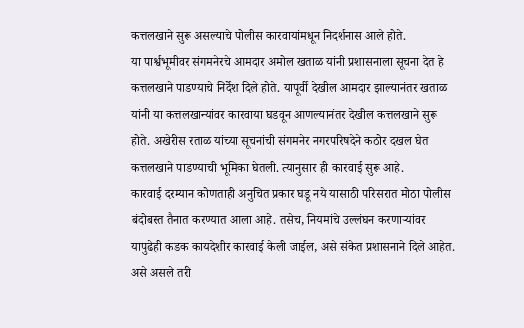कत्तलखाने सुरू असल्याचे पोलीस कारवायांमधून निदर्शनास आले होते.
या पार्श्वभूमीवर संगमनेरचे आमदार अमोल खताळ यांनी प्रशासनाला सूचना देत हे कत्तलखाने पाडण्याचे निर्देश दिले होते. यापूर्वी देखील आमदार झाल्यानंतर खताळ यांनी या कत्तलखान्यांवर कारवाया घडवून आणल्यानंतर देखील कत्तलखाने सुरू होते. अखेरीस रताळ यांच्या सूचनांची संगमनेर नगरपरिषदेने कठोर दखल घेत कत्तलखाने पाडण्याची भूमिका घेतली. त्यानुसार ही कारवाई सुरू आहे.
कारवाई दरम्यान कोणताही अनुचित प्रकार घडू नये यासाठी परिसरात मोठा पोलीस बंदोबस्त तैनात करण्यात आला आहे. तसेच, नियमांचे उल्लंघन करणाऱ्यांवर यापुढेही कडक कायदेशीर कारवाई केली जाईल, असे संकेत प्रशासनाने दिले आहेत. असे असले तरी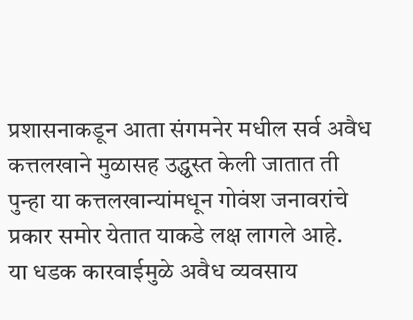प्रशासनाकडून आता संगमनेर मधील सर्व अवैध कत्तलखाने मुळासह उद्ध्वस्त केली जातात ती पुन्हा या कत्तलखान्यांमधून गोवंश जनावरांचे प्रकार समोर येतात याकडे लक्ष लागले आहे.
या धडक कारवाईमुळे अवैध व्यवसाय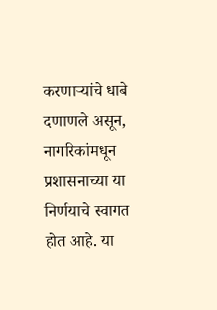करणाऱ्यांचे धाबे दणाणले असून, नागरिकांमधून प्रशासनाच्या या निर्णयाचे स्वागत होत आहे. या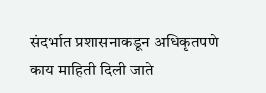संदर्भात प्रशासनाकडून अधिकृतपणे काय माहिती दिली जाते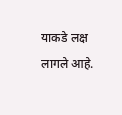याकडे लक्ष लागले आहे.